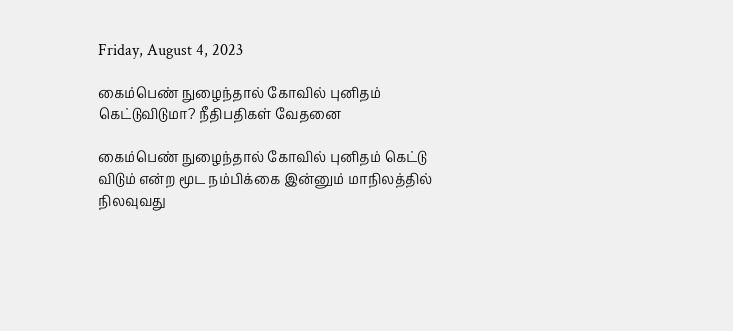Friday, August 4, 2023

கைம்பெண் நுழைந்தால் கோவில் புனிதம் கெட்டுவிடுமா? நீதிபதிகள் வேதனை

கைம்பெண் நுழைந்தால் கோவில் புனிதம் கெட்டு விடும் என்ற மூட நம்பிக்கை இன்னும் மாநிலத்தில் நிலவுவது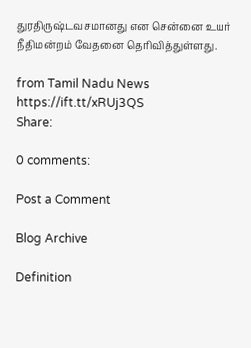துரதிருஷ்டவசமானது என சென்னை உயர் நீதிமன்றம் வேதனை தெரிவித்துள்ளது.

from Tamil Nadu News https://ift.tt/xRUj3QS
Share:

0 comments:

Post a Comment

Blog Archive

Definition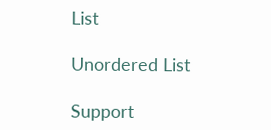List

Unordered List

Support